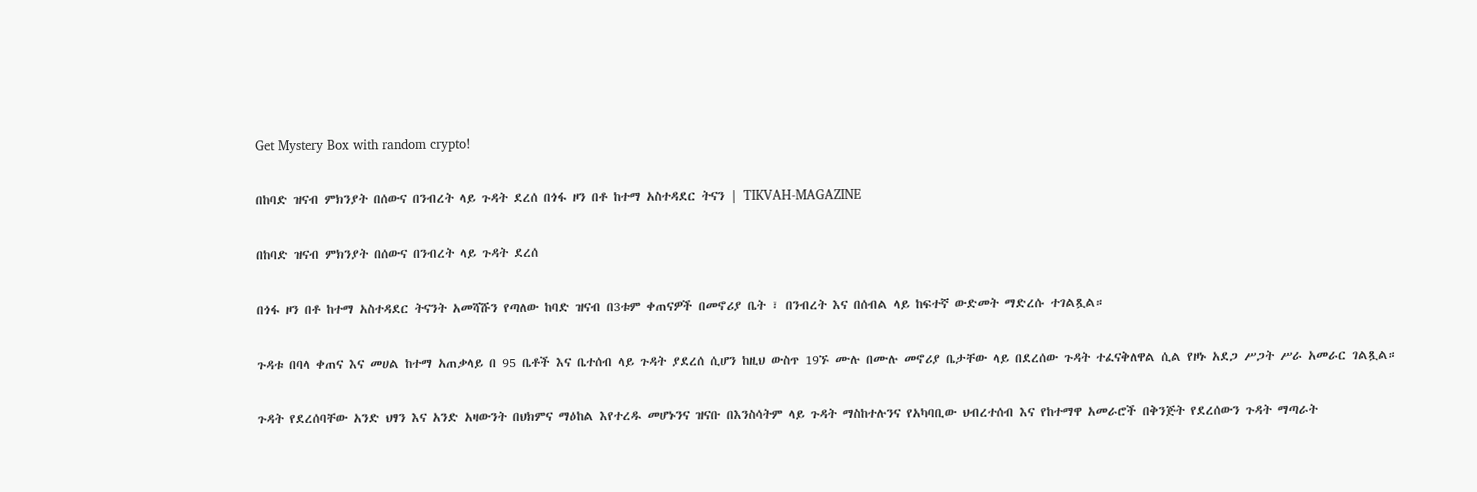Get Mystery Box with random crypto!

በከባድ ዝናብ ምክንያት በሰውና በንብረት ላይ ጉዳት ደረሰ በጎፋ ዞን በቶ ከተማ አስተዳደር ትናን | TIKVAH-MAGAZINE

በከባድ ዝናብ ምክንያት በሰውና በንብረት ላይ ጉዳት ደረሰ

በጎፋ ዞን በቶ ከተማ አስተዳደር ትናንት አመሻሹን የጣለው ከባድ ዝናብ በ3ቱም ቀጠናዎች በመኖሪያ ቤት ፣ በንብረት እና በሰብል ላይ ከፍተኛ ውድመት ማድረሱ ተገልጿል።

ጉዳቱ በባላ ቀጠና እና መሀል ከተማ አጠቃላይ በ 95 ቤቶች እና ቤተሰብ ላይ ጉዳት ያደረሰ ሲሆን ከዚህ ውስጥ 19ኙ ሙሉ በሙሉ መኖሪያ ቤታቸው ላይ በደረሰው ጉዳት ተፈናቅለዋል ሲል የዞኑ አደጋ ሥጋት ሥራ አመራር ገልጿል።

ጉዳት የደረሰባቸው አንድ ህፃን እና አንድ አዛውንት በህክምና ማዕከል እየተረዱ መሆኑንና ዝናቡ በእንስሳትም ላይ ጉዳት ማስከተሉንና የአካባቢው ህብረተሰብ እና የከተማዋ አመራሮች በቅንጅት የደረሰውን ጉዳት ማጣራት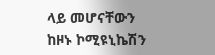ላይ መሆናቸውን ከዞኑ ኮሚዩኒኬሽን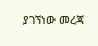ያገኘነው መረጃ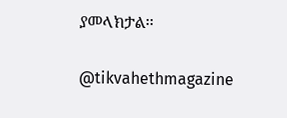ያመላክታል፡፡

@tikvahethmagazine